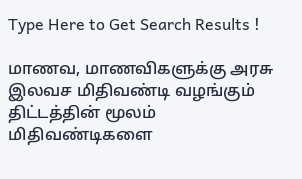Type Here to Get Search Results !

மாணவ, மாணவிகளுக்கு அரசு இலவச மிதிவண்டி வழங்கும் திட்டத்தின் மூலம் மிதிவண்டிகளை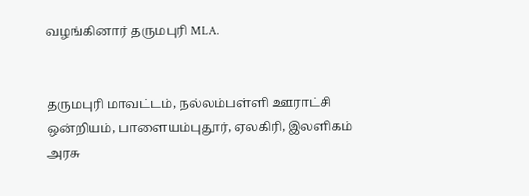வழங்கினார் தருமபுரி MLA.


தருமபுரி மாவட்டம், நல்லம்பள்ளி ஊராட்சி ஒன்றியம், பாளையம்புதூர், ஏலகிரி, இலளிகம் அரசு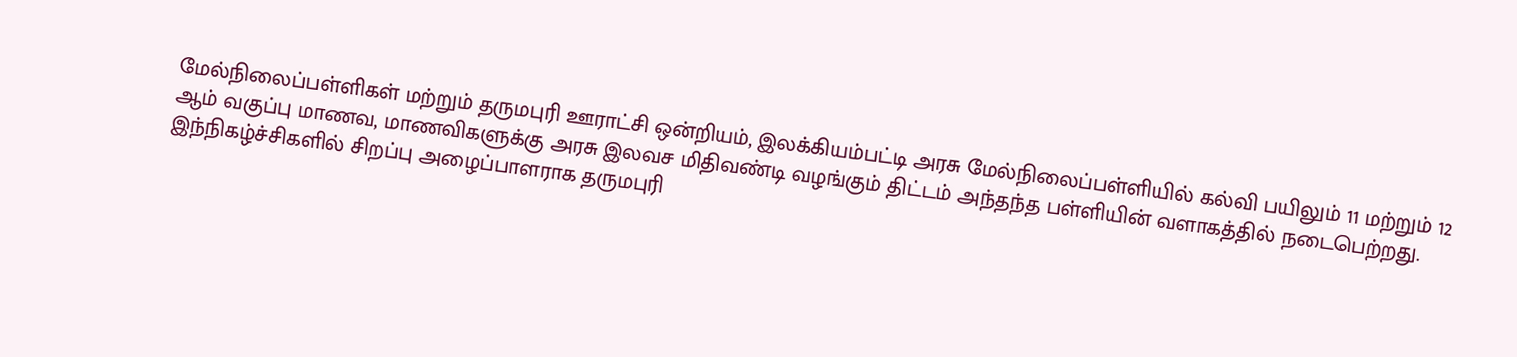மேல்நிலைப்பள்ளிகள் மற்றும் தருமபுரி ஊராட்சி ஒன்றியம், இலக்கியம்பட்டி அரசு மேல்நிலைப்பள்ளியில் கல்வி பயிலும் 11 மற்றும் 12 ஆம் வகுப்பு மாணவ, மாணவிகளுக்கு அரசு இலவச மிதிவண்டி வழங்கும் திட்டம் அந்தந்த பள்ளியின் வளாகத்தில் நடைபெற்றது. இந்நிகழ்ச்சிகளில் சிறப்பு அழைப்பாளராக தருமபுரி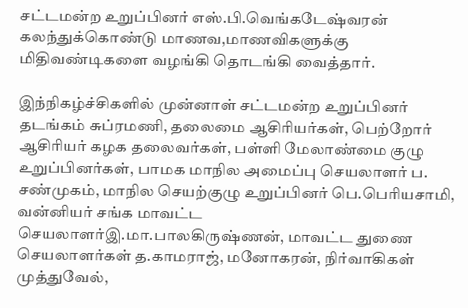சட்டமன்ற உறுப்பினர் எஸ்.பி.வெங்கடேஷ்வரன் கலந்துக்கொண்டு மாணவ,மாணவிகளுக்கு மிதிவண்டிகளை வழங்கி தொடங்கி வைத்தார்.

இந்நிகழ்ச்சிகளில் முன்னாள் சட்டமன்ற உறுப்பினர் தடங்கம் சுப்ரமணி, தலைமை ஆசிரியர்கள், பெற்றோர் ஆசிரியர் கழக தலைவர்கள், பள்ளி மேலாண்மை குழு உறுப்பினர்கள், பாமக மாநில அமைப்பு செயலாளர் ப. சண்முகம், மாநில செயற்குழு உறுப்பினர் பெ.பெரியசாமி, வன்னியர் சங்க மாவட்ட செயலாளர்இ.மா.பாலகிருஷ்ணன், மாவட்ட துணை செயலாளர்கள் த.காமராஜ், மனோகரன், நிர்வாகிகள் முத்துவேல்,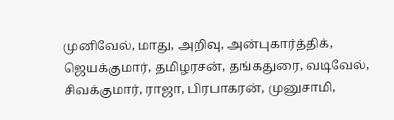முனிவேல், மாது, அறிவு, அன்புகார்த்திக், ஜெயக்குமார், தமிழரசன், தங்கதுரை, வடிவேல், சிவக்குமார், ராஜா, பிரபாகரன், முனுசாமி,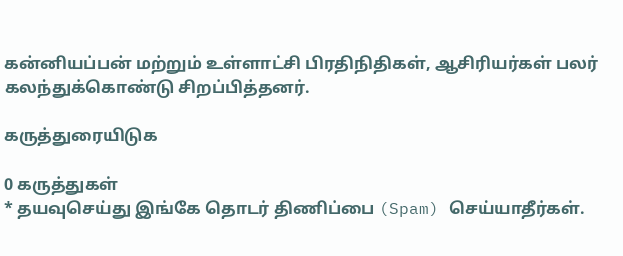கன்னியப்பன் மற்றும் உள்ளாட்சி பிரதிநிதிகள், ஆசிரியர்கள் பலர் கலந்துக்கொண்டு சிறப்பித்தனர்.

கருத்துரையிடுக

0 கருத்துகள்
* தயவுசெய்து இங்கே தொடர் திணிப்பை (Spam) செய்யாதீர்கள்.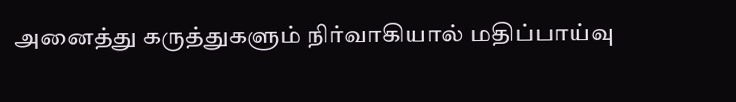அனைத்து கருத்துகளும் நிர்வாகியால் மதிப்பாய்வு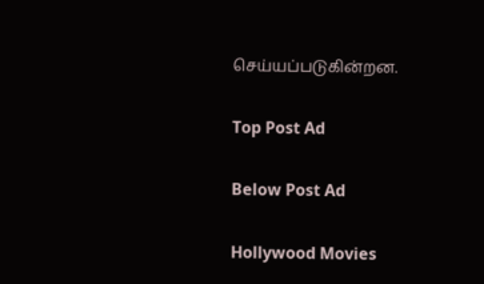செய்யப்படுகின்றன.

Top Post Ad

Below Post Ad

Hollywood Movies